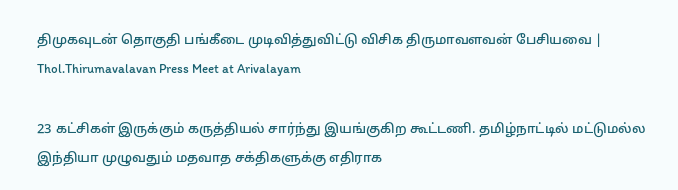திமுகவுடன் தொகுதி பங்கீடை முடிவித்துவிட்டு விசிக திருமாவளவன் பேசியவை | Thol.Thirumavalavan Press Meet at Arivalayam

23 கட்சிகள் இருக்கும் கருத்தியல் சார்ந்து இயங்குகிற கூட்டணி. தமிழ்நாட்டில் மட்டுமல்ல இந்தியா முழுவதும் மதவாத சக்திகளுக்கு எதிராக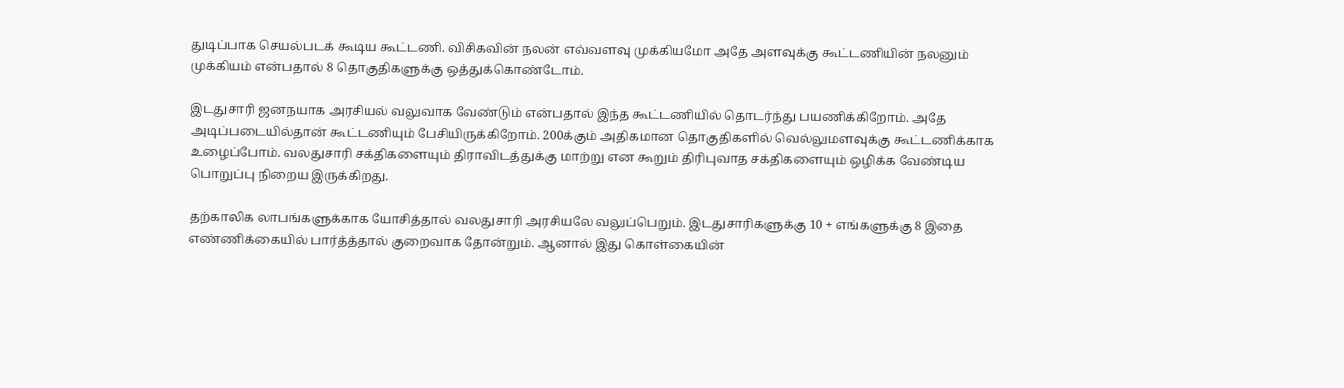துடிப்பாக செயல்படக் கூடிய கூட்டணி. விசிகவின் நலன் எவ்வளவு முக்கியமோ அதே அளவுக்கு கூட்டணியின் நலனும் முக்கியம் என்பதால் 8 தொகுதிகளுக்கு ஒத்துக்கொண்டோம்.

இடதுசாரி ஜனநயாக அரசியல் வலுவாக வேண்டும் என்பதால் இந்த கூட்டணியில் தொடர்ந்து பயணிக்கிறோம். அதே அடிப்படையில்தான் கூட்டணியும் பேசியிருக்கிறோம். 200க்கும் அதிகமான தொகுதிகளில் வெல்லுமளவுக்கு கூட்டணிக்காக உழைப்போம். வலதுசாரி சக்திகளையும் திராவிடத்துக்கு மாற்று என கூறும் திரிபுவாத சக்திகளையும் ஒழிக்க வேண்டிய பொறுப்பு நிறைய இருக்கிறது.

தற்காலிக லாபங்களுக்காக யோசித்தால் வலதுசாரி அரசியலே வலுப்பெறும். இடதுசாரிகளுக்கு 10 + எங்களுக்கு 8 இதை எண்ணிக்கையில் பார்த்த்தால் குறைவாக தோன்றும். ஆனால் இது கொள்கையின்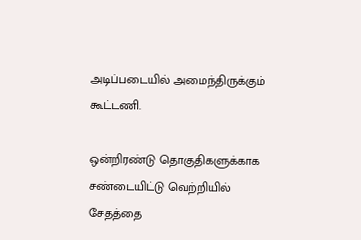அடிப்படையில் அமைந்திருக்கும் கூட்டணி.

ஒன்றிரண்டு தொகுதிகளுக்காக சண்டையிட்டு வெற்றியில் சேதத்தை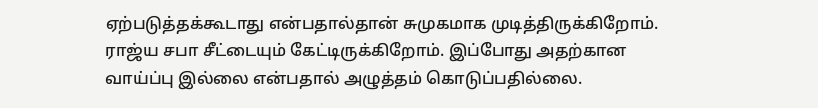ஏற்படுத்தக்கூடாது என்பதால்தான் சுமுகமாக முடித்திருக்கிறோம். ராஜ்ய சபா சீட்டையும் கேட்டிருக்கிறோம். இப்போது அதற்கான வாய்ப்பு இல்லை என்பதால் அழுத்தம் கொடுப்பதில்லை.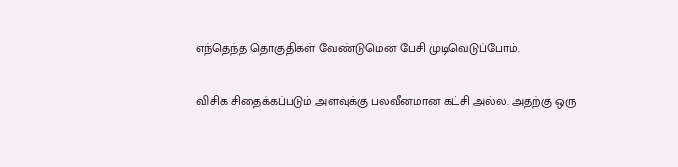எந்தெந்த தொகுதிகள் வேண்டுமென பேசி முடிவெடுப்போம்.

விசிக சிதைக்கப்படும் அளவுக்கு பலவீனமான கட்சி அல்ல. அதற்கு ஒரு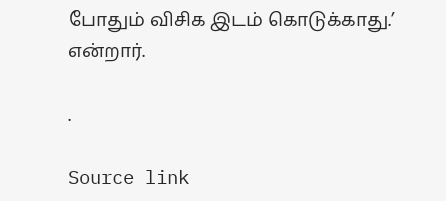போதும் விசிக இடம் கொடுக்காது.’ என்றார்.

.

Source link